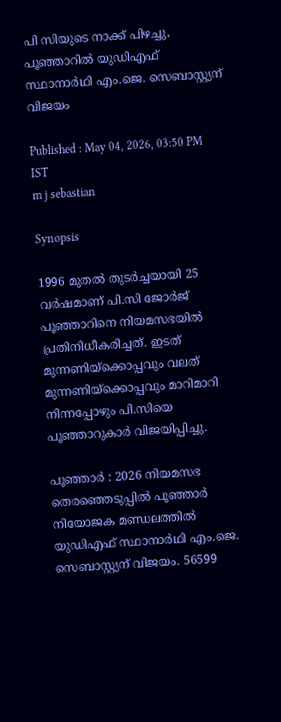പി സിയുടെ നാക്ക് പിഴച്ചു, പൂഞ്ഞാറിൽ യുഡിഎഫ് സ്ഥാനാർഥി എം.ജെ. സെബാസ്റ്റ്യന് വിജയം

Published : May 04, 2026, 03:50 PM IST
m j sebastian

Synopsis

1996 മുതൽ തുടർച്ചയായി 25 വർഷമാണ് പി.സി ജോർജ് പൂഞ്ഞാറിനെ നിയമസഭയിൽ പ്രതിനിധീകരിച്ചത്. ഇടത് മുന്നണിയ്ക്കൊപ്പവും വലത് മുന്നണിയ്ക്കൊപ്പവും മാറിമാറി നിന്നപ്പോഴും പി.സിയെ പൂഞ്ഞാറുകാർ വിജയിപ്പിച്ചു.

പൂഞ്ഞാർ : 2026 നിയമസഭ തെരഞ്ഞെടുപ്പിൽ പൂഞ്ഞാർ നിയോജക മണ്ഡലത്തിൽ യുഡിഎഫ് സ്ഥാനാർഥി എം.ജെ. സെബാസ്റ്റ്യന് വിജയം. 56599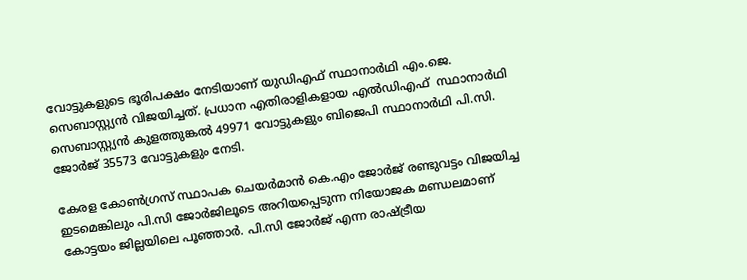വോട്ടുകളുടെ ഭൂരിപക്ഷം നേടിയാണ് യുഡിഎഫ് സ്ഥാനാർഥി എം.ജെ. സെബാസ്റ്റ്യൻ വിജയിച്ചത്. പ്രധാന എതിരാളികളായ എൽഡിഎഫ്  സ്ഥാനാർഥി സെബാസ്റ്റ്യൻ കുളത്തുങ്കൽ 49971 വോട്ടുകളും ബിജെപി സ്ഥാനാർഥി പി.സി. ജോർജ് 35573 വോട്ടുകളും നേടി.

കേരള കോൺഗ്രസ് സ്ഥാപക ചെയർമാൻ കെ.എം ജോർജ് രണ്ടുവട്ടം വിജയിച്ച ഇടമെങ്കിലും പി.സി ജോർജിലൂടെ അറിയപ്പെടുന്ന നിയോജക മണ്ഡലമാണ് കോട്ടയം ജില്ലയിലെ പൂഞ്ഞാർ. പി.സി ജോർജ് എന്ന രാഷ്ട്രീയ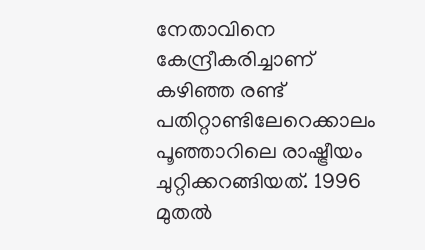നേതാവിനെ കേന്ദ്രീകരിച്ചാണ് കഴിഞ്ഞ രണ്ട് പതിറ്റാണ്ടിലേറെക്കാലം പൂഞ്ഞാറിലെ രാഷ്ട്രീയം ചുറ്റിക്കറങ്ങിയത്. 1996 മുതൽ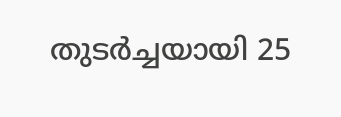തുടർച്ചയായി 25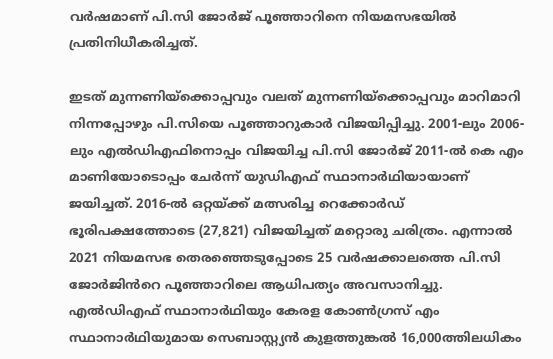വർഷമാണ് പി.സി ജോർജ് പൂഞ്ഞാറിനെ നിയമസഭയിൽ പ്രതിനിധീകരിച്ചത്.

ഇടത് മുന്നണിയ്ക്കൊപ്പവും വലത് മുന്നണിയ്ക്കൊപ്പവും മാറിമാറി നിന്നപ്പോഴും പി.സിയെ പൂഞ്ഞാറുകാർ വിജയിപ്പിച്ചു. 2001-ലും 2006-ലും എൽഡിഎഫിനൊപ്പം വിജയിച്ച പി.സി ജോർജ് 2011-ൽ കെ എം മാണിയോടൊപ്പം ചേർന്ന് യുഡിഎഫ് സ്ഥാനാർഥിയായാണ് ജയിച്ചത്. 2016-ൽ ഒറ്റയ്ക്ക് മത്സരിച്ച റെക്കോർഡ് ഭൂരിപക്ഷത്തോടെ (27,821) വിജയിച്ചത് മറ്റൊരു ചരിത്രം. എന്നാൽ 2021 നിയമസഭ തെരഞ്ഞെടുപ്പോടെ 25 വർഷക്കാലത്തെ പി.സി ജോർജിൻറെ പൂഞ്ഞാറിലെ ആധിപത്യം അവസാനിച്ചു. എൽഡിഎഫ് സ്ഥാനാർഥിയും കേരള കോൺഗ്രസ് എം സ്ഥാനാർഥിയുമായ സെബാസ്റ്റ്യൻ കുളത്തുങ്കൽ 16,000ത്തിലധികം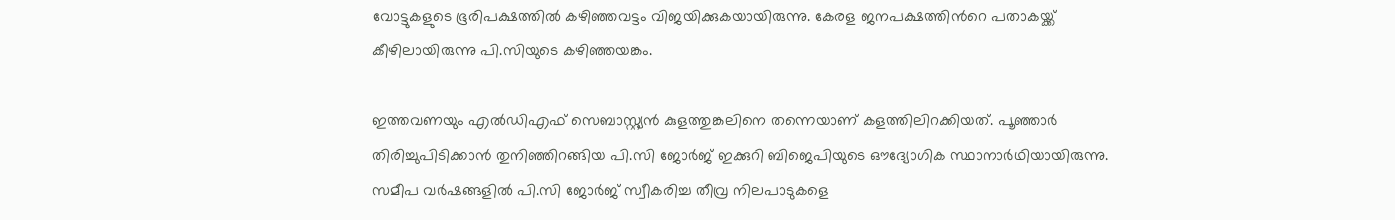വോട്ടുകളുടെ ഭൂരിപക്ഷത്തിൽ കഴിഞ്ഞവട്ടം വിജയിക്കുകയായിരുന്നു. കേരള ജനപക്ഷത്തിൻറെ പതാകയ്ക്ക് കീഴിലായിരുന്നു പി.സിയുടെ കഴിഞ്ഞയങ്കം.

ഇത്തവണയും എൽഡിഎഫ് സെബാസ്റ്റ്യൻ കുളത്തുങ്കലിനെ തന്നെയാണ് കളത്തിലിറക്കിയത്. പൂഞ്ഞാർ തിരിച്ചുപിടിക്കാൻ തുനിഞ്ഞിറങ്ങിയ പി.സി ജോർജ് ഇക്കുറി ബിജെപിയുടെ ഔദ്യോഗിക സ്ഥാനാർഥിയായിരുന്നു. സമീപ വർഷങ്ങളിൽ പി.സി ജോർജ് സ്വീകരിച്ച തീവ്ര നിലപാടുകളെ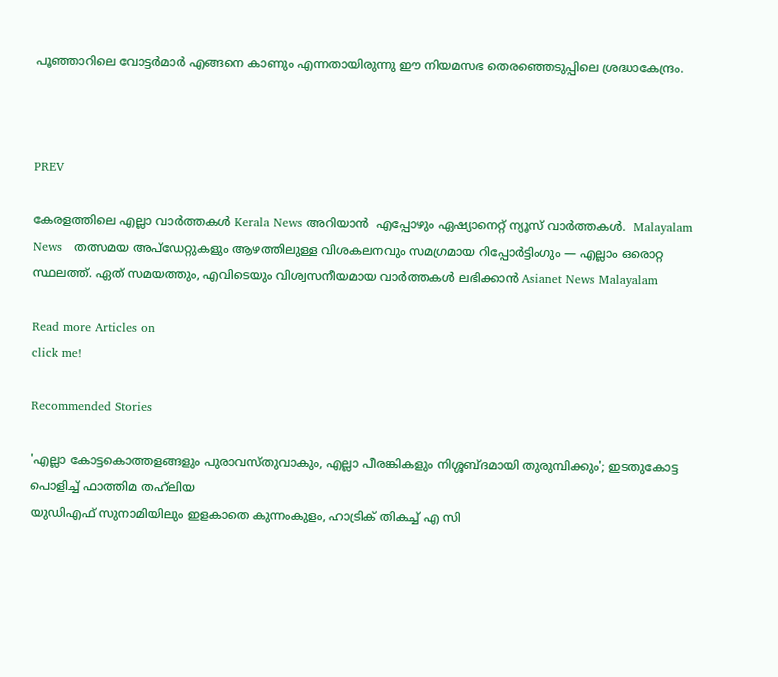പൂഞ്ഞാറിലെ വോട്ടർമാർ എങ്ങനെ കാണും എന്നതായിരുന്നു ഈ നിയമസഭ തെരഞ്ഞെടുപ്പിലെ ശ്രദ്ധാകേന്ദ്രം.



PREV

കേരളത്തിലെ എല്ലാ വാർത്തകൾ Kerala News അറിയാൻ  എപ്പോഴും ഏഷ്യാനെറ്റ് ന്യൂസ് വാർത്തകൾ.  Malayalam News   തത്സമയ അപ്‌ഡേറ്റുകളും ആഴത്തിലുള്ള വിശകലനവും സമഗ്രമായ റിപ്പോർട്ടിംഗും — എല്ലാം ഒരൊറ്റ സ്ഥലത്ത്. ഏത് സമയത്തും, എവിടെയും വിശ്വസനീയമായ വാർത്തകൾ ലഭിക്കാൻ Asianet News Malayalam

Read more Articles on
click me!

Recommended Stories

'എല്ലാ കോട്ടകൊത്തളങ്ങളും പുരാവസ്തു‌വാകും, എല്ലാ പീരങ്കികളും നിശ്ശബ്ദമായി തുരുമ്പിക്കും'; ഇടതുകോട്ട പൊളിച്ച് ഫാത്തിമ തഹ്‌ലിയ
യുഡിഎഫ് സുനാമിയിലും ഇളകാതെ കുന്നംകുളം, ഹാട്രിക് തികച്ച് എ സി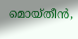മൊയ്തീൻ,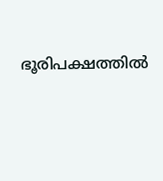ഭൂരിപക്ഷത്തിൽ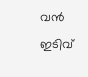വൻ ഇടിവ്